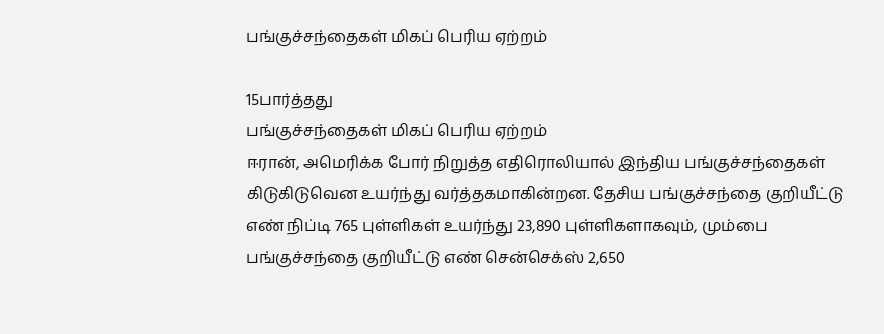பங்குச்சந்தைகள் மிகப் பெரிய ஏற்றம்

15பார்த்தது
பங்குச்சந்தைகள் மிகப் பெரிய ஏற்றம்
ஈரான், அமெரிக்க போர் நிறுத்த எதிரொலியால் இந்திய பங்குச்சந்தைகள் கிடுகிடுவென உயர்ந்து வர்த்தகமாகின்றன. தேசிய பங்குச்சந்தை குறியீட்டு எண் நிப்டி 765 புள்ளிகள் உயர்ந்து 23,890 புள்ளிகளாகவும், மும்பை பங்குச்சந்தை குறியீட்டு எண் சென்செக்ஸ் 2,650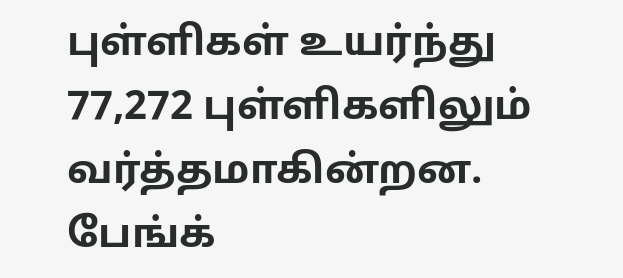புள்ளிகள் உயர்ந்து 77,272 புள்ளிகளிலும் வர்த்தமாகின்றன. பேங்க்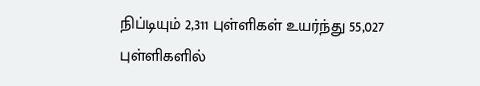நிப்டியும் 2,311 புள்ளிகள் உயர்ந்து 55,027 புள்ளிகளில்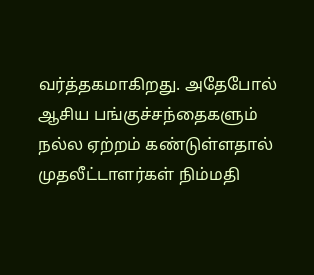வர்த்தகமாகிறது. அதேபோல் ஆசிய பங்குச்சந்தைகளும் நல்ல ஏற்றம் கண்டுள்ளதால் முதலீட்டாளர்கள் நிம்மதி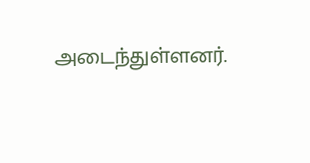அடைந்துள்ளனர்.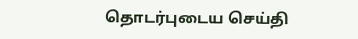தொடர்புடைய செய்தி